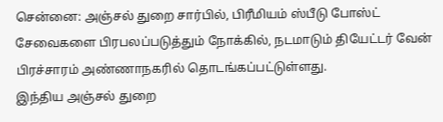சென்னை: அஞ்சல் துறை சார்பில், பிரீமியம் ஸ்பீடு போஸ்ட் சேவைகளை பிரபலப்படுத்தும் நோக்கில், நடமாடும் தியேட்டர் வேன் பிரச்சாரம் அண்ணாநகரில் தொடங்கப்பட்டுள்ளது.
இந்திய அஞ்சல் துறை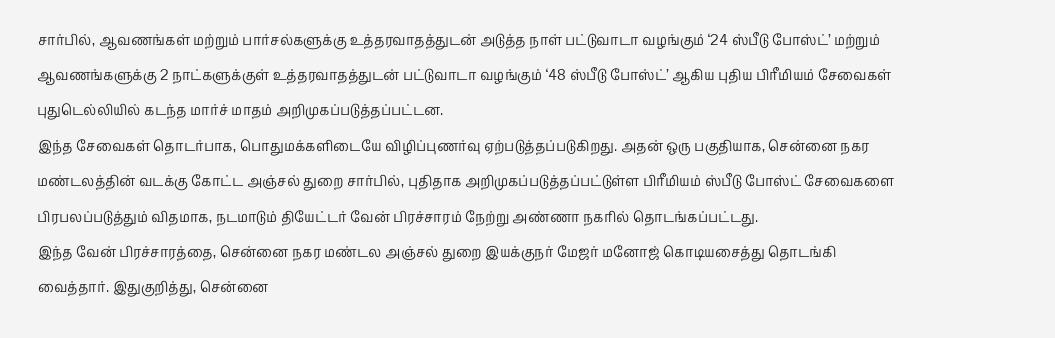சார்பில், ஆவணங்கள் மற்றும் பார்சல்களுக்கு உத்தரவாதத்துடன் அடுத்த நாள் பட்டுவாடா வழங்கும் ‘24 ஸ்பீடு போஸ்ட்’ மற்றும் ஆவணங்களுக்கு 2 நாட்களுக்குள் உத்தரவாதத்துடன் பட்டுவாடா வழங்கும் ‘48 ஸ்பீடு போஸ்ட்’ ஆகிய புதிய பிரீமியம் சேவைகள் புதுடெல்லியில் கடந்த மார்ச் மாதம் அறிமுகப்படுத்தப்பட்டன.
இந்த சேவைகள் தொடர்பாக, பொதுமக்களிடையே விழிப்புணர்வு ஏற்படுத்தப்படுகிறது. அதன் ஒரு பகுதியாக, சென்னை நகர மண்டலத்தின் வடக்கு கோட்ட அஞ்சல் துறை சார்பில், புதிதாக அறிமுகப்படுத்தப்பட்டுள்ள பிரீமியம் ஸ்பீடு போஸ்ட் சேவைகளை பிரபலப்படுத்தும் விதமாக, நடமாடும் தியேட்டர் வேன் பிரச்சாரம் நேற்று அண்ணா நகரில் தொடங்கப்பட்டது.
இந்த வேன் பிரச்சாரத்தை, சென்னை நகர மண்டல அஞ்சல் துறை இயக்குநர் மேஜர் மனோஜ் கொடியசைத்து தொடங்கி வைத்தார். இதுகுறித்து, சென்னை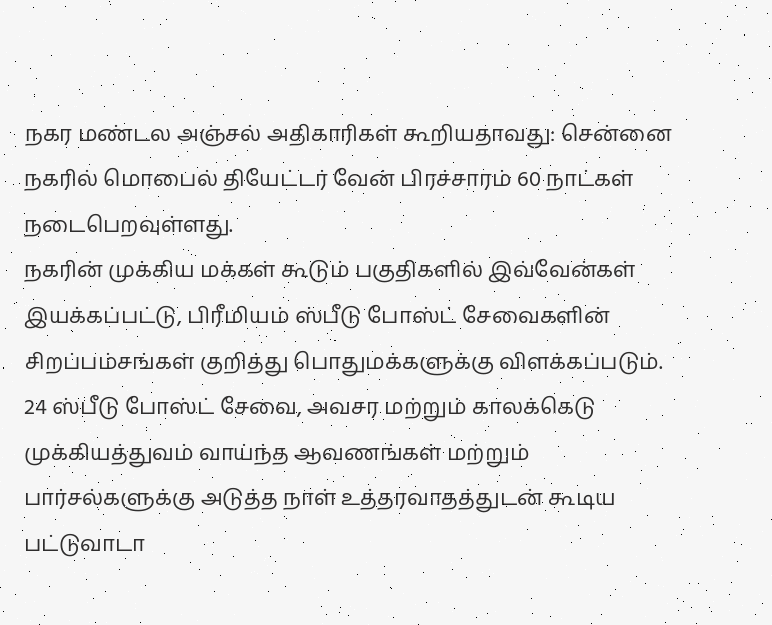நகர மண்டல அஞ்சல் அதிகாரிகள் கூறியதாவது: சென்னை நகரில் மொபைல் தியேட்டர் வேன் பிரச்சாரம் 60 நாட்கள் நடைபெறவுள்ளது.
நகரின் முக்கிய மக்கள் கூடும் பகுதிகளில் இவ்வேன்கள் இயக்கப்பட்டு, பிரீமியம் ஸ்பீடு போஸ்ட் சேவைகளின் சிறப்பம்சங்கள் குறித்து பொதுமக்களுக்கு விளக்கப்படும்.
24 ஸ்பீடு போஸ்ட் சேவை, அவசர மற்றும் காலக்கெடு முக்கியத்துவம் வாய்ந்த ஆவணங்கள் மற்றும் பார்சல்களுக்கு அடுத்த நாள் உத்தரவாதத்துடன் கூடிய பட்டுவாடா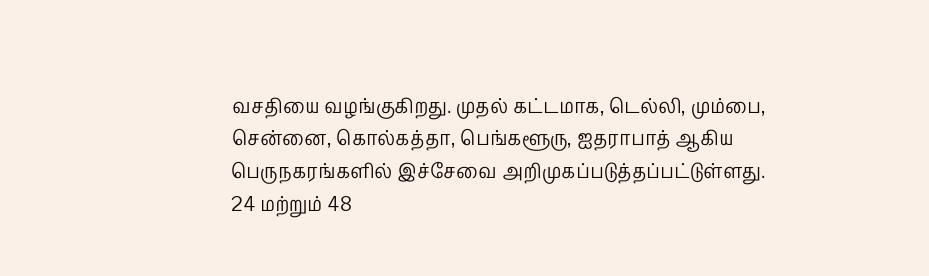வசதியை வழங்குகிறது. முதல் கட்டமாக, டெல்லி, மும்பை, சென்னை, கொல்கத்தா, பெங்களூரு, ஐதராபாத் ஆகிய பெருநகரங்களில் இச்சேவை அறிமுகப்படுத்தப்பட்டுள்ளது.
24 மற்றும் 48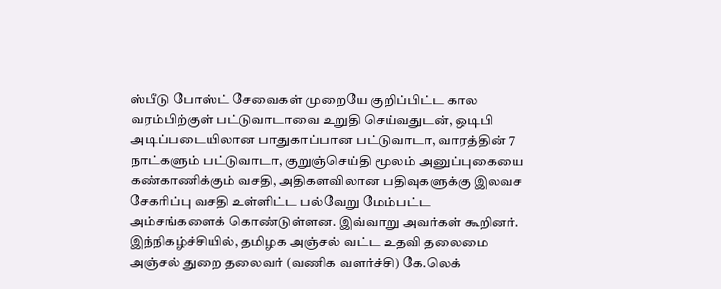ஸ்பீடு போஸ்ட் சேவைகள் முறையே குறிப்பிட்ட கால வரம்பிற்குள் பட்டுவாடாவை உறுதி செய்வதுடன், ஒடிபி அடிப்படையிலான பாதுகாப்பான பட்டுவாடா, வாரத்தின் 7 நாட்களும் பட்டுவாடா, குறுஞ்செய்தி மூலம் அனுப்புகையை கண்காணிக்கும் வசதி, அதிகளவிலான பதிவுகளுக்கு இலவச சேகரிப்பு வசதி உள்ளிட்ட பல்வேறு மேம்பட்ட அம்சங்களைக் கொண்டுள்ளன. இவ்வாறு அவர்கள் கூறினர்.
இந்நிகழ்ச்சியில், தமிழக அஞ்சல் வட்ட உதவி தலைமை அஞ்சல் துறை தலைவர் (வணிக வளர்ச்சி) கே.லெக்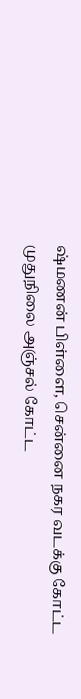ஷ்மணன் பிள்ளை, சென்னை நகர வடக்கு கோட்ட முதுநிலை அஞ்சல் கோட்ட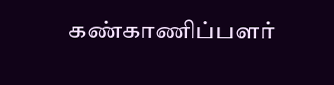கண்காணிப்பளர்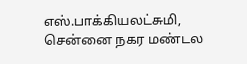எஸ்.பாக்கியலட்சுமி, சென்னை நகர மண்டல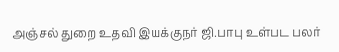அஞ்சல் துறை உதவி இயக்குநர் ஜி.பாபு உள்பட பலர்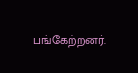பங்கேற்றனர்.